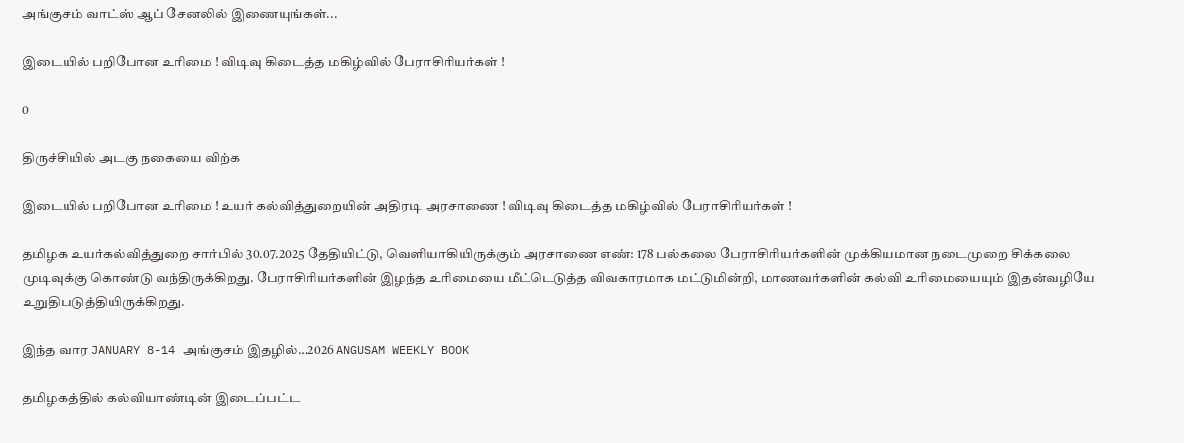அங்குசம் வாட்ஸ் ஆப் சேனலில் இணையுங்கள்...

இடையில் பறிபோன உரிமை ! விடிவு கிடைத்த மகிழ்வில் பேராசிரியர்கள் !

0

திருச்சியில் அடகு நகையை விற்க

இடையில் பறிபோன உரிமை ! உயர் கல்வித்துறையின் அதிரடி அரசாணை ! விடிவு கிடைத்த மகிழ்வில் பேராசிரியர்கள் !

தமிழக உயர்கல்வித்துறை சார்பில் 30.07.2025 தேதியிட்டு, வெளியாகியிருக்கும் அரசாணை எண்: 178 பல்கலை பேராசிரியர்களின் முக்கியமான நடைமுறை சிக்கலை முடிவுக்கு கொண்டு வந்திருக்கிறது. பேராசிரியர்களின் இழந்த உரிமையை மீட்டெடுத்த விவகாரமாக மட்டுமின்றி, மாணவர்களின் கல்வி உரிமையையும் இதன்வழியே உறுதிபடுத்தியிருக்கிறது.

இந்த வார JANUARY 8-14 அங்குசம் இதழில்…2026 ANGUSAM WEEKLY BOOK

தமிழகத்தில் கல்வியாண்டின் இடைப்பட்ட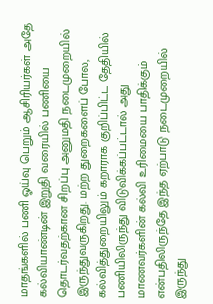மாதங்களில் பணி ஓய்வு பெறும் ஆசிரியர்கள் அதே கல்வியாண்டின் இறுதி வரையில் பணியை தொடர்வதற்கான சிறப்பு அனுமதி நடைமுறையில் இருந்துவருகிறது. மற்ற துறைகளைப் போல, கல்வித்துறையிலும் கறாராக குறிப்பிட்ட தேதியில் பணியிலிருந்து விடுவிக்கப்பட்டால் அது மாணவர்களின் கல்வி உரிமையை பாதிக்கும் என்பதிலிருந்தே இந்த ஏற்பாடு நடைமுறையில் இருந்து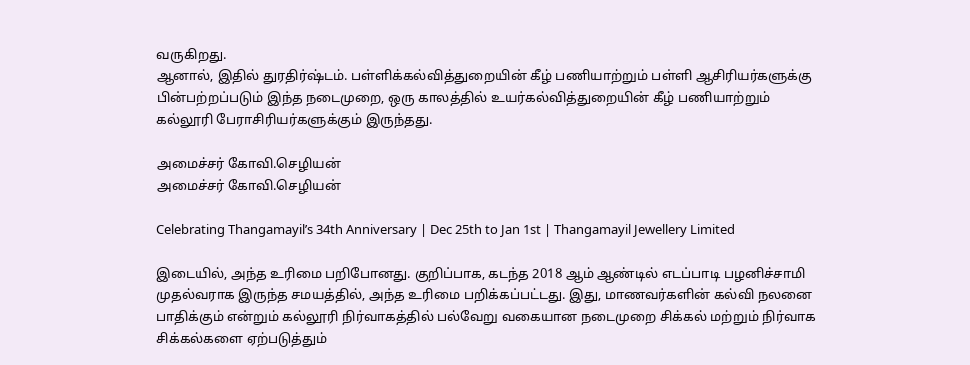வருகிறது.
ஆனால், இதில் துரதிர்ஷ்டம். பள்ளிக்கல்வித்துறையின் கீழ் பணியாற்றும் பள்ளி ஆசிரியர்களுக்கு பின்பற்றப்படும் இந்த நடைமுறை, ஒரு காலத்தில் உயர்கல்வித்துறையின் கீழ் பணியாற்றும் கல்லூரி பேராசிரியர்களுக்கும் இருந்தது.

அமைச்சர் கோவி.செழியன்
அமைச்சர் கோவி.செழியன்

Celebrating Thangamayil’s 34th Anniversary | Dec 25th to Jan 1st | Thangamayil Jewellery Limited

இடையில், அந்த உரிமை பறிபோனது. குறிப்பாக, கடந்த 2018 ஆம் ஆண்டில் எடப்பாடி பழனிச்சாமி முதல்வராக இருந்த சமயத்தில், அந்த உரிமை பறிக்கப்பட்டது. இது, மாணவர்களின் கல்வி நலனை பாதிக்கும் என்றும் கல்லூரி நிர்வாகத்தில் பல்வேறு வகையான நடைமுறை சிக்கல் மற்றும் நிர்வாக சிக்கல்களை ஏற்படுத்தும்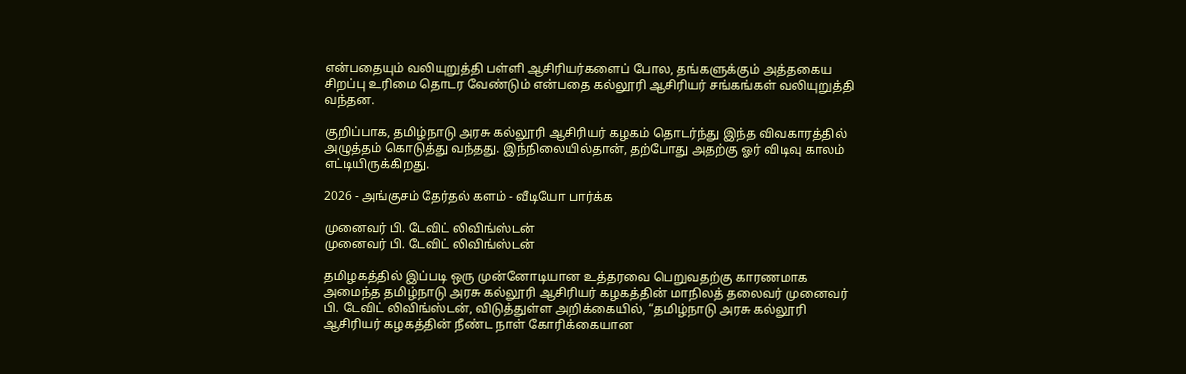என்பதையும் வலியுறுத்தி பள்ளி ஆசிரியர்களைப் போல, தங்களுக்கும் அத்தகைய சிறப்பு உரிமை தொடர வேண்டும் என்பதை கல்லூரி ஆசிரியர் சங்கங்கள் வலியுறுத்தி வந்தன.

குறிப்பாக, தமிழ்நாடு அரசு கல்லூரி ஆசிரியர் கழகம் தொடர்ந்து இந்த விவகாரத்தில் அழுத்தம் கொடுத்து வந்தது. இந்நிலையில்தான், தற்போது அதற்கு ஓர் விடிவு காலம் எட்டியிருக்கிறது.

2026 - அங்குசம் தேர்தல் களம் - வீடியோ பார்க்க

முனைவர் பி. டேவிட் லிவிங்ஸ்டன்
முனைவர் பி. டேவிட் லிவிங்ஸ்டன்

தமிழகத்தில் இப்படி ஒரு முன்னோடியான உத்தரவை பெறுவதற்கு காரணமாக அமைந்த தமிழ்நாடு அரசு கல்லூரி ஆசிரியர் கழகத்தின் மாநிலத் தலைவர் முனைவர் பி. டேவிட் லிவிங்ஸ்டன், விடுத்துள்ள அறிக்கையில், “தமிழ்நாடு அரசு கல்லூரி ஆசிரியர் கழகத்தின் நீண்ட நாள் கோரிக்கையான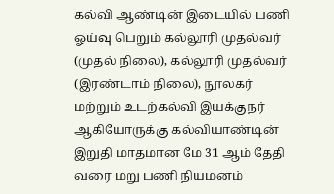கல்வி ஆண்டின் இடையில் பணி ஓய்வு பெறும் கல்லூரி முதல்வர் (முதல் நிலை), கல்லூரி முதல்வர் (இரண்டாம் நிலை), நூலகர் மற்றும் உடற்கல்வி இயக்குநர் ஆகியோருக்கு கல்வியாண்டின் இறுதி மாதமான மே 31 ஆம் தேதி வரை மறு பணி நியமனம்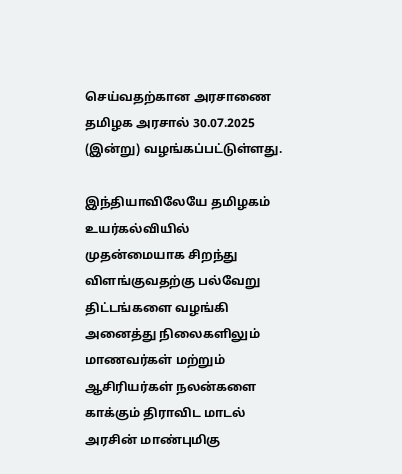செய்வதற்கான அரசாணை தமிழக அரசால் 30.07.2025 (இன்று) வழங்கப்பட்டுள்ளது.

இந்தியாவிலேயே தமிழகம் உயர்கல்வியில் முதன்மையாக சிறந்து விளங்குவதற்கு பல்வேறு திட்டங்களை வழங்கி அனைத்து நிலைகளிலும் மாணவர்கள் மற்றும் ஆசிரியர்கள் நலன்களை காக்கும் திராவிட மாடல் அரசின் மாண்புமிகு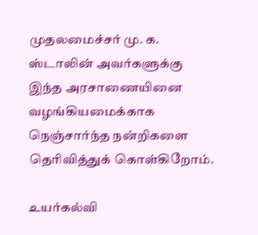முதலமைச்சர் மு. க. ஸ்டாலின் அவர்களுக்கு இந்த அரசாணையினை வழங்கியமைக்காக நெஞ்சார்ந்த நன்றிகளை தெரிவித்துக் கொள்கிறோம்.

உயர்கல்வி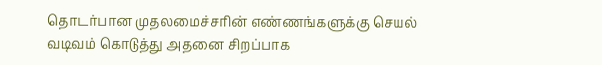தொடர்பான முதலமைச்சரின் எண்ணங்களுக்கு செயல் வடிவம் கொடுத்து அதனை சிறப்பாக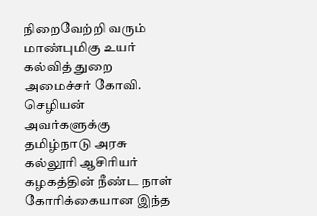நிறைவேற்றி வரும் மாண்புமிகு உயர் கல்வித் துறை அமைச்சர் கோவி. செழியன் அவர்களுக்கு தமிழ்நாடு அரசு கல்லூரி ஆசிரியர் கழகத்தின் நீண்ட நாள் கோரிக்கையான இந்த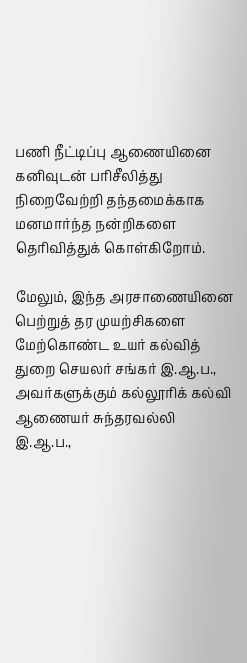பணி நீட்டிப்பு ஆணையினை கனிவுடன் பரிசீலித்து நிறைவேற்றி தந்தமைக்காக மனமார்ந்த நன்றிகளை தெரிவித்துக் கொள்கிறோம்.

மேலும், இந்த அரசாணையினை பெற்றுத் தர முயற்சிகளை மேற்கொண்ட உயர் கல்வித் துறை செயலர் சங்கர் இ.ஆ.ப., அவர்களுக்கும் கல்லூரிக் கல்வி ஆணையர் சுந்தரவல்லி இ.ஆ.ப.,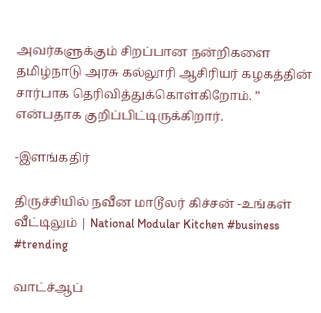அவர்களுக்கும் சிறப்பான நன்றிகளை தமிழ்நாடு அரசு கல்லூரி ஆசிரியர் கழகத்தின் சார்பாக தெரிவித்துக்கொள்கிறோம். ” என்பதாக குறிப்பிட்டிருக்கிறார்.

-இளங்கதிர்

திருச்சியில் நவீன மாடூலர் கிச்சன் -உங்கள் வீட்டிலும் | National Modular Kitchen #business #trending

வாட்ச்ஆப்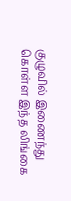குழுவில் இணைந்து கொள்ள இந்த லிங்கை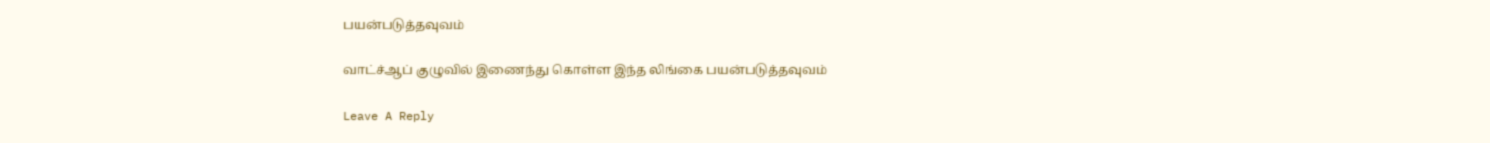பயன்படுத்தவுவம்

வாட்ச்ஆப் குழுவில் இணைந்து கொள்ள இந்த லிங்கை பயன்படுத்தவுவம்

Leave A Reply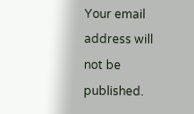Your email address will not be published.